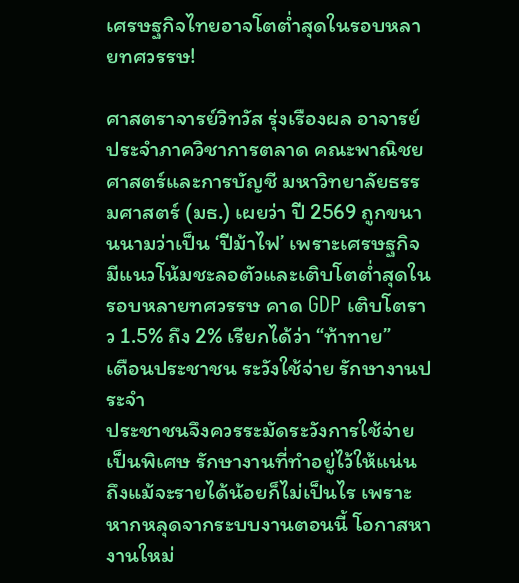เศรษฐกิจไทยอาจโตต่ำสุดในรอบหลายทศวรรษ!

ศาสตราจารย์วิทวัส รุ่งเรืองผล อาจารย์ประจำภาควิชาการตลาด คณะพาณิชยศาสตร์และการบัญชี มหาวิทยาลัยธรรมศาสตร์ (มธ.) เผยว่า ปี 2569 ถูกขนานนามว่าเป็น ‘ปีม้าไฟ’ เพราะเศรษฐกิจมีแนวโน้มชะลอตัวและเติบโตต่ำสุดในรอบหลายทศวรรษ คาด GDP เติบโตราว 1.5% ถึง 2% เรียกได้ว่า “ท้าทาย”
เตือนประชาชน ระวังใช้จ่าย รักษางานประจำ
ประชาชนจึงควรระมัดระวังการใช้จ่ายเป็นพิเศษ รักษางานที่ทำอยู่ไว้ให้แน่น ถึงแม้จะรายได้น้อยก็ไม่เป็นไร เพราะหากหลุดจากระบบงานตอนนี้ โอกาสหางานใหม่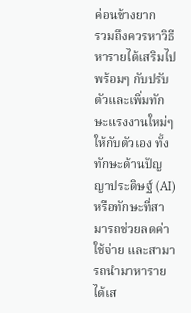ค่อนข้างยาก
รวมถึงควรหาวิธีหารายได้เสริมไปพร้อมๆ กับปรับตัวและเพิ่มทักษะแรงงานใหม่ๆ ให้กับตัวเอง ทั้งทักษะด้านปัญญาประดิษฐ์ (AI) หรือทักษะที่สามารถช่วยลดค่าใช้จ่าย และสามารถนำมาหารายได้เส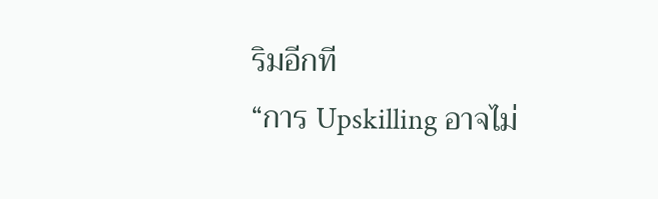ริมอีกที
“การ Upskilling อาจไม่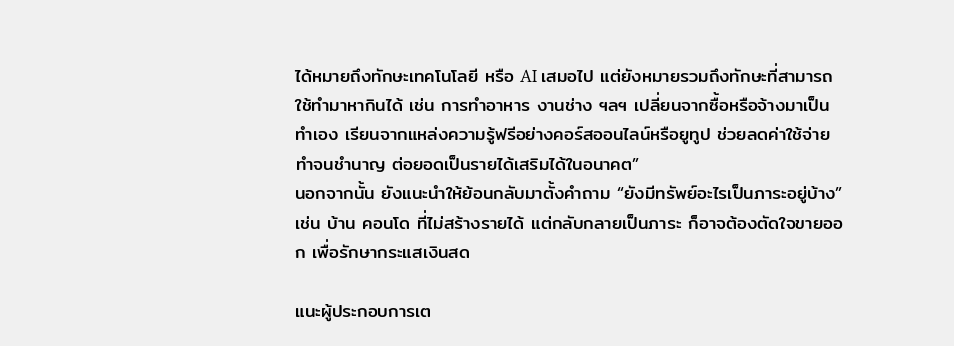ได้หมายถึงทักษะเทคโนโลยี หรือ AI เสมอไป แต่ยังหมายรวมถึงทักษะที่สามารถใช้ทำมาหากินได้ เช่น การทำอาหาร งานช่าง ฯลฯ เปลี่ยนจากซื้อหรือจ้างมาเป็นทำเอง เรียนจากแหล่งความรู้ฟรีอย่างคอร์สออนไลน์หรือยูทูป ช่วยลดค่าใช้จ่าย ทำจนชำนาญ ต่อยอดเป็นรายได้เสริมได้ในอนาคต”
นอกจากนั้น ยังแนะนำให้ย้อนกลับมาตั้งคำถาม “ยังมีทรัพย์อะไรเป็นภาระอยู่บ้าง” เช่น บ้าน คอนโด ที่ไม่สร้างรายได้ แต่กลับกลายเป็นภาระ ก็อาจต้องตัดใจขายออก เพื่อรักษากระแสเงินสด

แนะผู้ประกอบการเต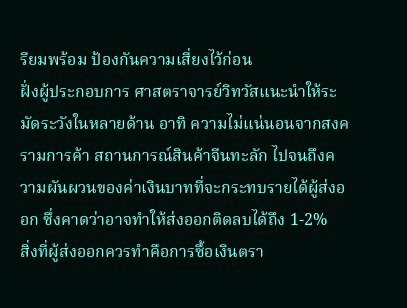รียมพร้อม ป้องกันความเสี่ยงไว้ก่อน
ฝั่งผู้ประกอบการ ศาสตราจารย์วิทวัสแนะนำให้ระมัดระวังในหลายด้าน อาทิ ความไม่แน่นอนจากสงครามการค้า สถานการณ์สินค้าจีนทะลัก ไปจนถึงความผันผวนของค่าเงินบาทที่จะกระทบรายได้ผู้ส่งออก ซึ่งคาดว่าอาจทำให้ส่งออกติดลบได้ถึง 1-2%
สิ่งที่ผู้ส่งออกควรทำคือการซื้อเงินตรา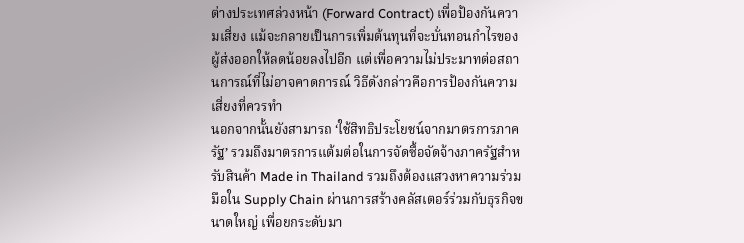ต่างประเทศล่วงหน้า (Forward Contract) เพื่อป้องกันความเสี่ยง แม้จะกลายเป็นการเพิ่มต้นทุนที่จะบั่นทอนกำไรของผู้ส่งออกให้ลดน้อยลงไปอีก แต่เพื่อความไม่ประมาทต่อสถานการณ์ที่ไม่อาจคาดการณ์ วิธีดังกล่าวคือการป้องกันความเสี่ยงที่ควรทำ
นอกจากนั้นยังสามารถ ‘ใช้สิทธิประโยชน์จากมาตรการภาครัฐ’ รวมถึงมาตรการแต้มต่อในการจัดซื้อจัดจ้างภาครัฐสำหรับสินค้า Made in Thailand รวมถึงต้องแสวงหาความร่วมมือใน Supply Chain ผ่านการสร้างคลัสเตอร์ร่วมกับธุรกิจขนาดใหญ่ เพื่อยกระดับมา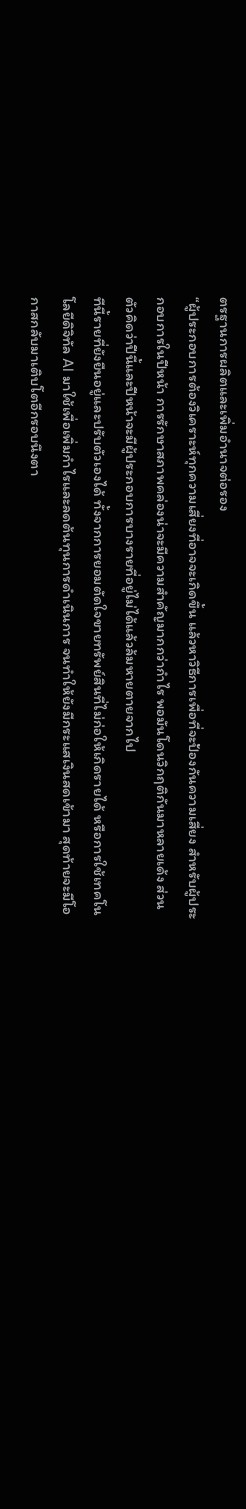ตรฐานการผลิตและเพิ่มอำนาจต่อรอง
“ผู้ประกอบการต้องวิเคราะห์ทุกความเสี่ยงที่อาจจะเกิดขึ้น แล้วหาวิธีการเพื่อที่จะป้องกันความเสี่ยง สำหรับผู้ประกอบการในปีหน้า การรักษาสภาพคล่องน่าจะมีความสำคัญมากกว่ากำไร พอมันโดนวิกฤติกันมาหลายเด้ง ส่วนตัวคิดว่าปีนี้และปีหน้าจะมีผู้ประกอบการบางรายที่อยู่ไม่ได้แล้วล้มหายตายจากไป
ทีนี้รายที่ยังยืนอยู่และปรับตัวเองได้ ทั้งจากการยอมตัดใจขายทรัพย์สินที่ไม่ก่อให้เกิดรายได้ หรือการใช้เทคโนโลยีดิจิทัล AI มาใช้เพื่อเพิ่มกำไรและลดต้นทุนการดำเนินการ จนทำให้ยังมีกระแสเงินสดเข้ามา สุดท้ายจะมีโอกาสกลับมาเติบโตอีกรอบนึงตา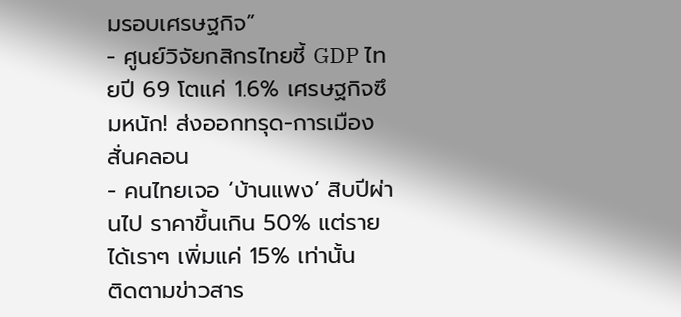มรอบเศรษฐกิจ”
- ศูนย์วิจัยกสิกรไทยชี้ GDP ไทยปี 69 โตแค่ 1.6% เศรษฐกิจซึมหนัก! ส่งออกทรุด-การเมืองสั่นคลอน
- คนไทยเจอ ‘บ้านแพง’ สิบปีผ่านไป ราคาขึ้นเกิน 50% แต่รายได้เราๆ เพิ่มแค่ 15% เท่านั้น
ติดตามข่าวสาร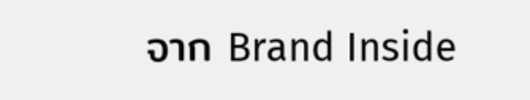จาก Brand Inside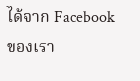ได้จาก Facebook ของเรา